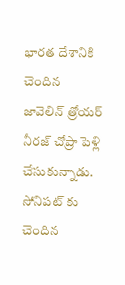భారత దేశానికి చెందిన జావెలిన్ త్రోయర్ నీరజ్ చోప్రా పెళ్లి చేసుకున్నాడు. సోనిపట్ కు చెందిన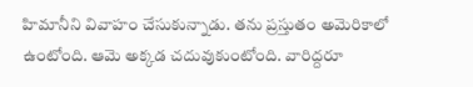హిమానీని వివాహం చేసుకున్నాడు. తను ప్రస్తుతం అమెరికాలో ఉంటోంది. ఆమె అక్కడ చదువుకుంటోంది. వారిద్దరూ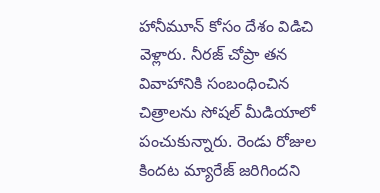హానీమూన్ కోసం దేశం విడిచి వెళ్లారు. నీరజ్ చోప్రా తన వివాహానికి సంబంధించిన చిత్రాలను సోషల్ మీడియాలో పంచుకున్నారు. రెండు రోజుల కిందట మ్యారేజ్ జరిగిందని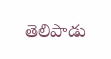తెలిపాడు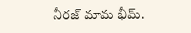నీరజ్ మామ భీమ్.